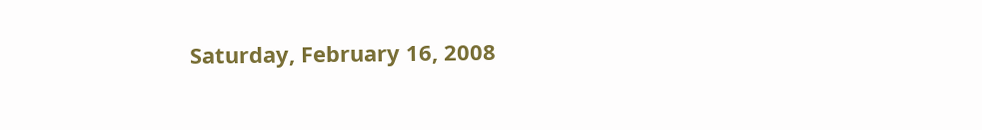Saturday, February 16, 2008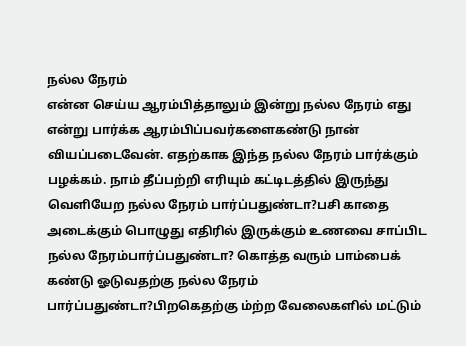நல்ல நேரம்
என்ன செய்ய ஆரம்பித்தாலும் இன்று நல்ல நேரம் எது என்று பார்க்க ஆரம்பிப்பவர்களைகண்டு நான் வியப்படைவேன். எதற்காக இந்த நல்ல நேரம் பார்க்கும் பழக்கம். நாம் தீப்பற்றி எரியும் கட்டிடத்தில் இருந்து வெளியேற நல்ல நேரம் பார்ப்பதுண்டா?பசி காதை அடைக்கும் பொழுது எதிரில் இருக்கும் உணவை சாப்பிட நல்ல நேரம்பார்ப்பதுண்டா? கொத்த வரும் பாம்பைக் கண்டு ஓடுவதற்கு நல்ல நேரம் பார்ப்பதுண்டா?பிறகெதற்கு ம்ற்ற வேலைகளில் மட்டும்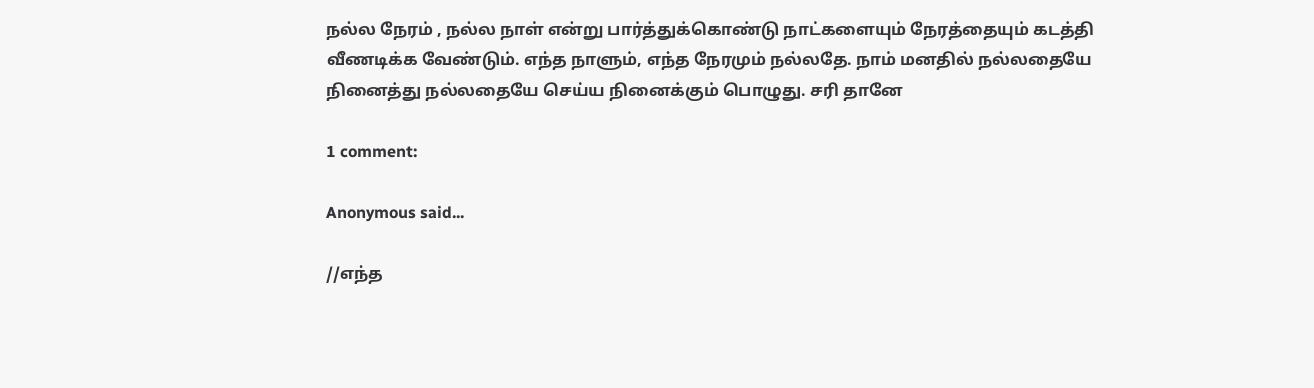நல்ல நேரம் , நல்ல நாள் என்று பார்த்துக்கொண்டு நாட்களையும் நேரத்தையும் கடத்தி வீணடிக்க வேண்டும். எந்த நாளும், எந்த நேரமும் நல்லதே. நாம் மனதில் நல்லதையே நினைத்து நல்லதையே செய்ய நினைக்கும் பொழுது. சரி தானே

1 comment:

Anonymous said...

//எந்த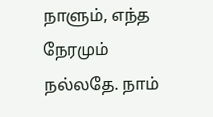நாளும், எந்த நேரமும் நல்லதே. நாம்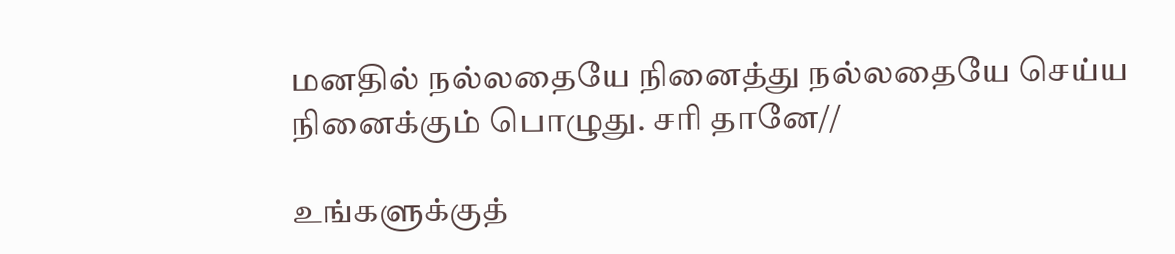மனதில் நல்லதையே நினைத்து நல்லதையே செய்ய நினைக்கும் பொழுது. சரி தானே//

உங்களுக்குத்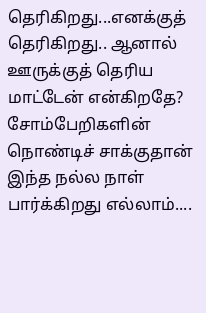தெரிகிறது...எனக்குத் தெரிகிறது.. ஆனால் ஊருக்குத் தெரிய மாட்டேன் என்கிறதே? சோம்பேறிகளின் நொண்டிச் சாக்குதான் இந்த நல்ல நாள் பார்க்கிறது எல்லாம்....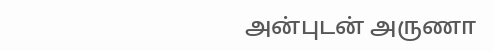அன்புடன் அருணா